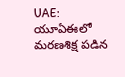UAE: యూఏఈలో మరణశిక్ష పడిన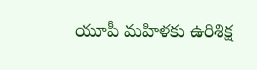యూపీ మహిళకు ఉరిశిక్ష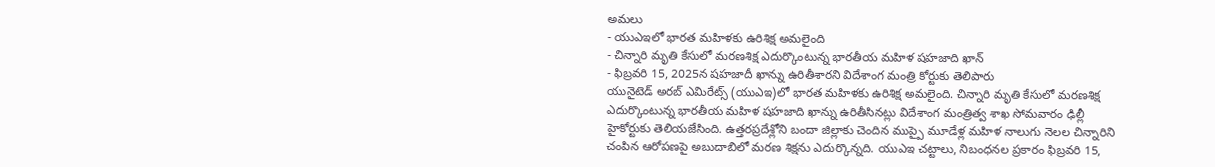అమలు
- యుఎఇలో భారత మహిళకు ఉరిశిక్ష అమలైంది
- చిన్నారి మృతి కేసులో మరణశిక్ష ఎదుర్కొంటున్న భారతీయ మహిళ షహజాది ఖాన్
- ఫిబ్రవరి 15, 2025న షహజాదీ ఖాన్ను ఉరితీశారని విదేశాంగ మంత్రి కోర్టుకు తెలిపారు
యునైటెడ్ అరబ్ ఎమిరేట్స్ (యుఎఇ)లో భారత మహిళకు ఉరిశిక్ష అమలైంది. చిన్నారి మృతి కేసులో మరణశిక్ష ఎదుర్కొంటున్న భారతీయ మహిళ షహజాది ఖాన్ను ఉరితీసినట్లు విదేశాంగ మంత్రిత్వ శాఖ సోమవారం ఢిల్లీ హైకోర్టుకు తెలియజేసింది. ఉత్తరప్రదేశ్లోని బందా జిల్లాకు చెందిన ముప్పై మూడేళ్ల మహిళ నాలుగు నెలల చిన్నారిని చంపిన ఆరోపణపై అబుదాబిలో మరణ శిక్షను ఎదుర్కొన్నది. యుఎఇ చట్టాలు, నిబంధనల ప్రకారం ఫిబ్రవరి 15,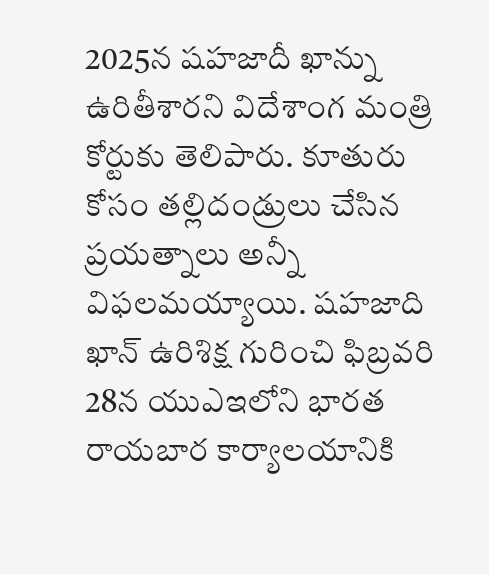2025న షహజాదీ ఖాన్ను ఉరితీశారని విదేశాంగ మంత్రి కోర్టుకు తెలిపారు. కూతురు కోసం తల్లిదండ్రులు చేసిన ప్రయత్నాలు అన్నీ విఫలమయ్యాయి. షహజాది ఖాన్ ఉరిశిక్ష గురించి ఫిబ్రవరి 28న యుఎఇలోని భారత రాయబార కార్యాలయానికి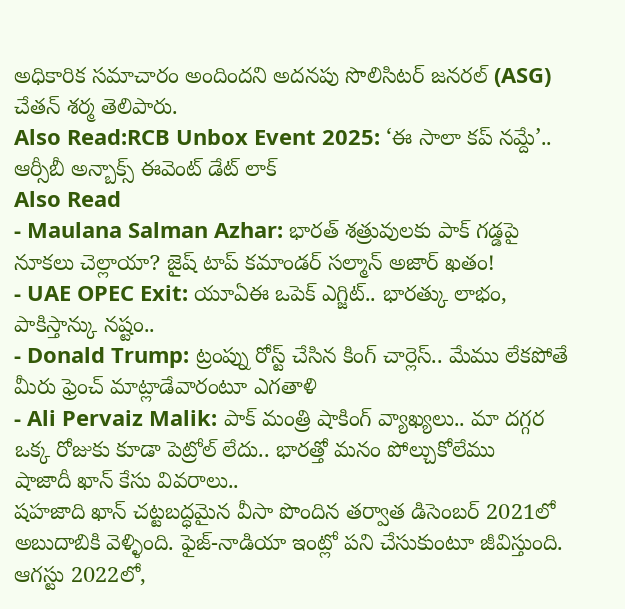అధికారిక సమాచారం అందిందని అదనపు సొలిసిటర్ జనరల్ (ASG) చేతన్ శర్మ తెలిపారు.
Also Read:RCB Unbox Event 2025: ‘ఈ సాలా కప్ నమ్దే’.. ఆర్సీబీ అన్బాక్స్ ఈవెంట్ డేట్ లాక్
Also Read
- Maulana Salman Azhar: భారత్ శత్రువులకు పాక్ గడ్డపై నూకలు చెల్లాయా? జైష్ టాప్ కమాండర్ సల్మాన్ అజార్ ఖతం!
- UAE OPEC Exit: యూఏఈ ఒపెక్ ఎగ్జిట్.. భారత్కు లాభం, పాకిస్తాన్కు నష్టం..
- Donald Trump: ట్రంప్ను రోస్ట్ చేసిన కింగ్ చార్లెస్.. మేము లేకపోతే మీరు ఫ్రెంచ్ మాట్లాడేవారంటూ ఎగతాళి
- Ali Pervaiz Malik: పాక్ మంత్రి షాకింగ్ వ్యాఖ్యలు.. మా దగ్గర ఒక్క రోజుకు కూడా పెట్రోల్ లేదు.. భారత్తో మనం పోల్చుకోలేము
షాజాదీ ఖాన్ కేసు వివరాలు..
షహజాది ఖాన్ చట్టబద్ధమైన వీసా పొందిన తర్వాత డిసెంబర్ 2021లో అబుదాబికి వెళ్ళింది. ఫైజ్-నాడియా ఇంట్లో పని చేసుకుంటూ జీవిస్తుంది. ఆగస్టు 2022లో,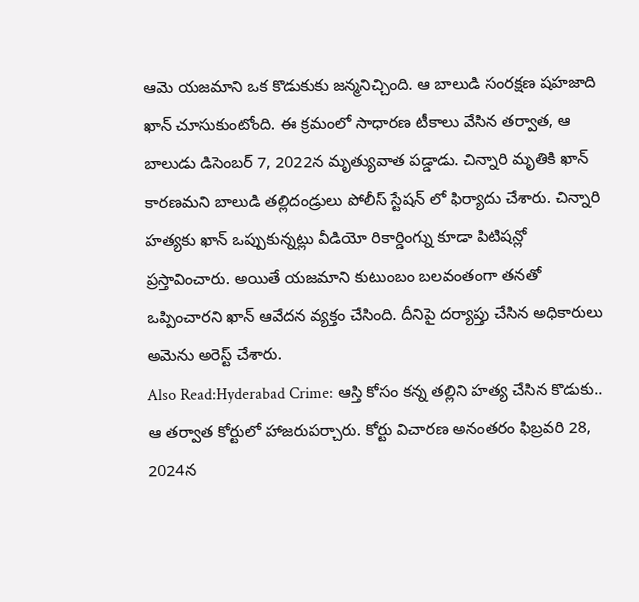ఆమె యజమాని ఒక కొడుకుకు జన్మనిచ్చింది. ఆ బాలుడి సంరక్షణ షహజాది ఖాన్ చూసుకుంటోంది. ఈ క్రమంలో సాధారణ టీకాలు వేసిన తర్వాత, ఆ బాలుడు డిసెంబర్ 7, 2022న మృత్యువాత పడ్డాడు. చిన్నారి మృతికి ఖాన్ కారణమని బాలుడి తల్లిదండ్రులు పోలీస్ స్టేషన్ లో ఫిర్యాదు చేశారు. చిన్నారి హత్యకు ఖాన్ ఒప్పుకున్నట్లు వీడియో రికార్డింగ్ను కూడా పిటిషన్లో ప్రస్తావించారు. అయితే యజమాని కుటుంబం బలవంతంగా తనతో ఒప్పించారని ఖాన్ ఆవేదన వ్యక్తం చేసింది. దీనిపై దర్యాప్తు చేసిన అధికారులు అమెను అరెస్ట్ చేశారు.
Also Read:Hyderabad Crime: ఆస్తి కోసం కన్న తల్లిని హత్య చేసిన కొడుకు..
ఆ తర్వాత కోర్టులో హాజరుపర్చారు. కోర్టు విచారణ అనంతరం ఫిబ్రవరి 28, 2024న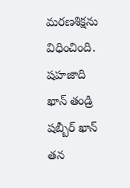మరణశిక్షను విధించింది. షహజాది ఖాన్ తండ్రి షబ్బీర్ ఖాన్ తన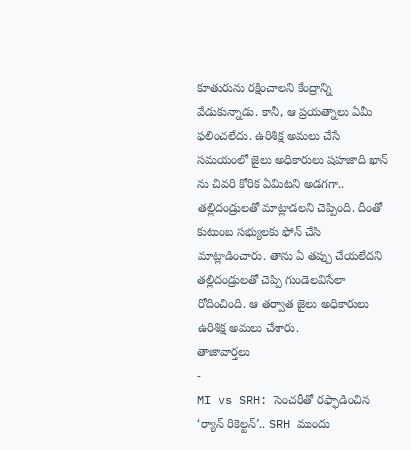కూతురును రక్షించాలని కేంద్రాన్ని వేడుకున్నాడు. కానీ, ఆ ప్రయత్నాలు ఏమీ ఫలించలేదు. ఉరిశిక్ష అమలు చేసే సమయంలో జైలు అధికారులు షహజాది ఖాన్ ను చివరి కోరిక ఏమిటని అడగగా.. తల్లిదండ్రులతో మాట్లాడలని చెప్పింది. దీంతో కుటుంబ సభ్యులకు ఫోన్ చేసి మాట్లాడించారు. తాను ఏ తప్పు చేయలేదని తల్లిదండ్రులతో చెప్పి గుండెలవిసేలా రోదించింది. ఆ తర్వాత జైలు అధికారులు ఉరిశిక్ష అమలు చేశారు.
తాజావార్తలు
-
MI vs SRH: సెంచరీతో రఫ్ఫాడించిన ‘ర్యాన్ రికెల్టన్’.. SRH ముందు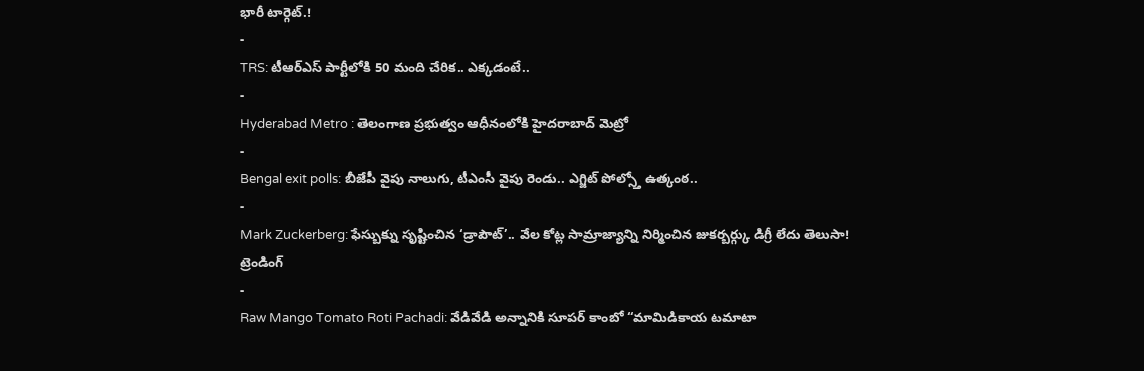భారీ టార్గెట్.!
-
TRS: టీఆర్ఎస్ పార్టీలోకి 50 మంది చేరిక.. ఎక్కడంటే..
-
Hyderabad Metro : తెలంగాణ ప్రభుత్వం ఆధీనంలోకి హైదరాబాద్ మెట్రో
-
Bengal exit polls: బీజేపీ వైపు నాలుగు, టీఎంసీ వైపు రెండు.. ఎగ్జిట్ పోల్స్తో ఉత్కంఠ..
-
Mark Zuckerberg: ఫేస్బుక్ను సృష్టించిన ‘డ్రాపౌట్’.. వేల కోట్ల సామ్రాజ్యాన్ని నిర్మించిన జుకర్బర్గ్కు డిగ్రీ లేదు తెలుసా!
ట్రెండింగ్
-
Raw Mango Tomato Roti Pachadi: వేడివేడి అన్నానికి సూపర్ కాంబో “మామిడికాయ టమాటా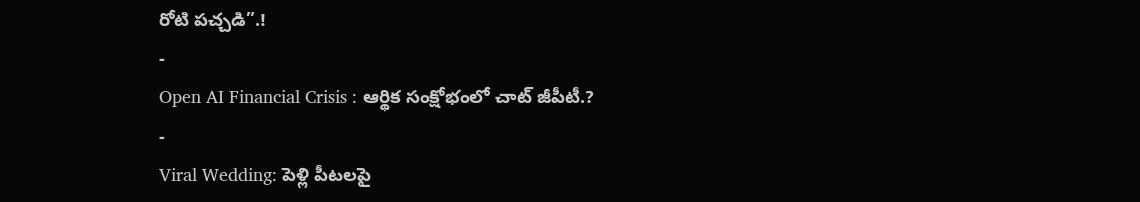రోటి పచ్చడి”.!
-
Open AI Financial Crisis : ఆర్థిక సంక్షోభంలో చాట్ జీపీటీ.?
-
Viral Wedding: పెళ్లి పీటలపై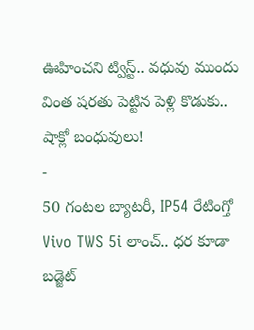ఊహించని ట్విస్ట్.. వధువు ముందు వింత షరతు పెట్టిన పెళ్లి కొడుకు.. షాక్లో బంధువులు!
-
50 గంటల బ్యాటరీ, IP54 రేటింగ్తో Vivo TWS 5i లాంచ్.. ధర కూడా బడ్జెట్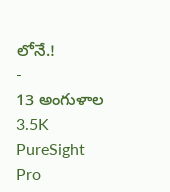లోనే.!
-
13 అంగుళాల 3.5K PureSight Pro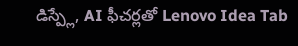డిస్ప్లే, AI ఫీచర్లతో Lenovo Idea Tab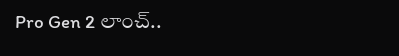Pro Gen 2 లాంచ్..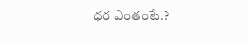ధర ఎంతంటే.?